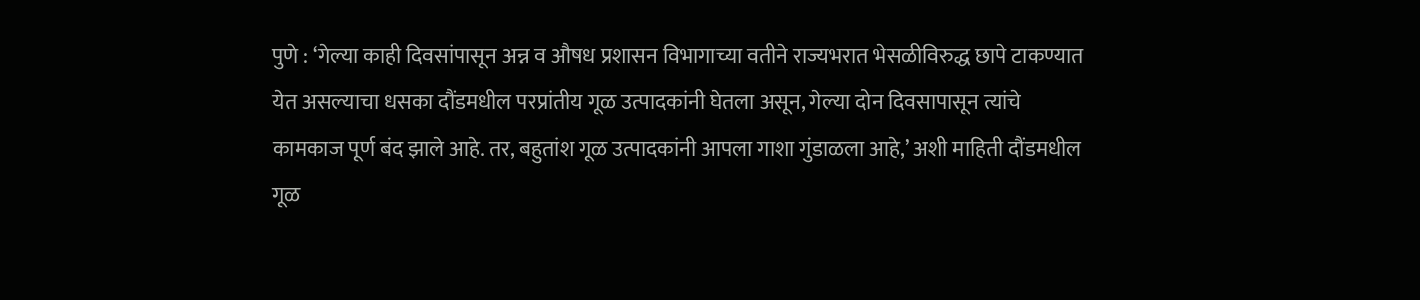पुणे : ‘गेल्या काही दिवसांपासून अन्न व औषध प्रशासन विभागाच्या वतीने राज्यभरात भेसळीविरुद्ध छापे टाकण्यात येत असल्याचा धसका दौंडमधील परप्रांतीय गूळ उत्पादकांनी घेतला असून, गेल्या दोन दिवसापासून त्यांचे कामकाज पूर्ण बंद झाले आहे. तर, बहुतांश गूळ उत्पादकांनी आपला गाशा गुंडाळला आहे,’ अशी माहिती दौंडमधील गूळ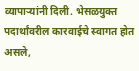व्यापाऱ्यांनी दिली. भेसळयुक्त पदार्थांवरील कारवाईचे स्वागत होत असले,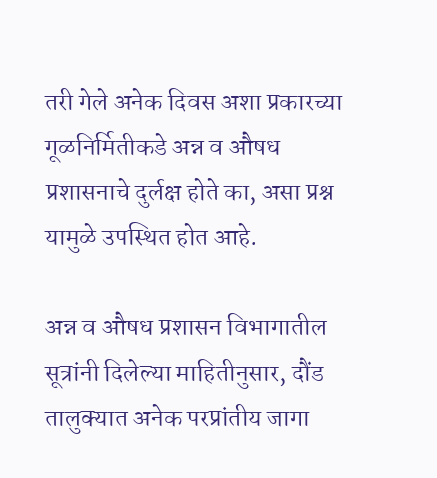तरी गेले अनेक दिवस अशा प्रकारच्या गूळनिर्मितीकडे अन्न व औषध प्रशासनाचे दुर्लक्ष होते का, असा प्रश्न यामुळे उपस्थित होत आहे.

अन्न व औषध प्रशासन विभागातील सूत्रांनी दिलेल्या माहितीनुसार, दौंड तालुक्यात अनेक परप्रांतीय जागा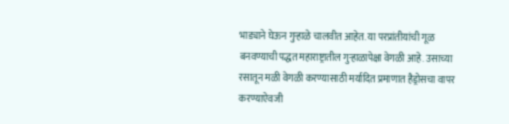भाड्याने घेऊन गुऱ्हाळे चालवीत आहेत. या परप्रांतीयांची गूळ बनवण्याची पद्धत महाराष्ट्रातील गुऱ्हाळापेक्षा वेगळी आहे. उसाच्या रसातून मळी वेगळी करण्यासाठी मर्यादित प्रमाणात हैड्रोसचा वापर करण्याऐवजी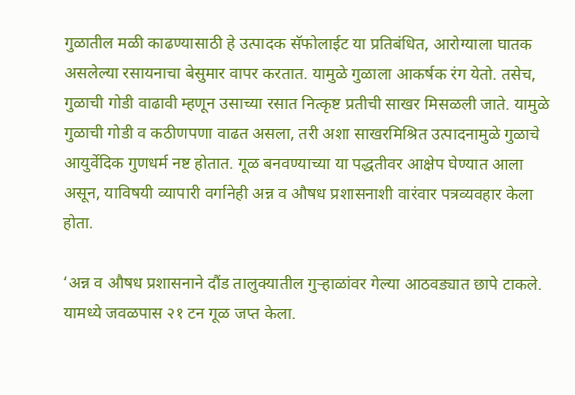गुळातील मळी काढण्यासाठी हे उत्पादक सॅफोलाईट या प्रतिबंधित, आरोग्याला घातक असलेल्या रसायनाचा बेसुमार वापर करतात. यामुळे गुळाला आकर्षक रंग येतो. तसेच, गुळाची गोडी वाढावी म्हणून उसाच्या रसात नित्कृष्ट प्रतीची साखर मिसळली जाते. यामुळे गुळाची गोडी व कठीणपणा वाढत असला, तरी अशा साखरमिश्रित उत्पादनामुळे गुळाचे आयुर्वेदिक गुणधर्म नष्ट होतात. गूळ बनवण्याच्या या पद्धतीवर आक्षेप घेण्यात आला असून, याविषयी व्यापारी वर्गानेही अन्न व औषध प्रशासनाशी वारंवार पत्रव्यवहार केला होता.

‘अन्न व औषध प्रशासनाने दौंड तालुक्यातील गुऱ्हाळांवर गेल्या आठवड्यात छापे टाकले. यामध्ये जवळपास २१ टन गूळ जप्त केला.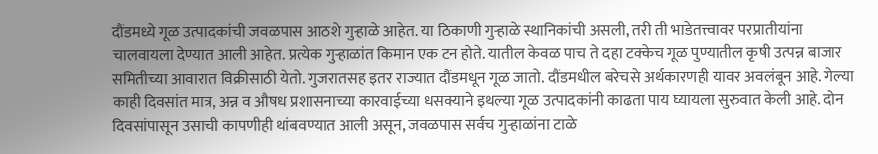दौंडमध्ये गूळ उत्पादकांची जवळपास आठशे गुऱ्हाळे आहेत. या ठिकाणी गुऱ्हाळे स्थानिकांची असली, तरी ती भाडेतत्त्वावर परप्रातीयांना चालवायला देण्यात आली आहेत. प्रत्येक गुऱ्हाळांत किमान एक टन होते. यातील केवळ पाच ते दहा टक्केच गूळ पुण्यातील कृषी उत्पन्न बाजार समितीच्या आवारात विक्रीसाठी येतो. गुजरातसह इतर राज्यात दौंडमधून गूळ जातो. दौंडमधील बरेचसे अर्थकारणही यावर अवलंबून आहे. गेल्या काही दिवसांत मात्र, अन्न व औषध प्रशासनाच्या कारवाईच्या धसक्याने इथल्या गूळ उत्पादकांनी काढता पाय घ्यायला सुरुवात केली आहे. दोन दिवसांपासून उसाची कापणीही थांबवण्यात आली असून, जवळपास सर्वच गुऱ्हाळांना टाळे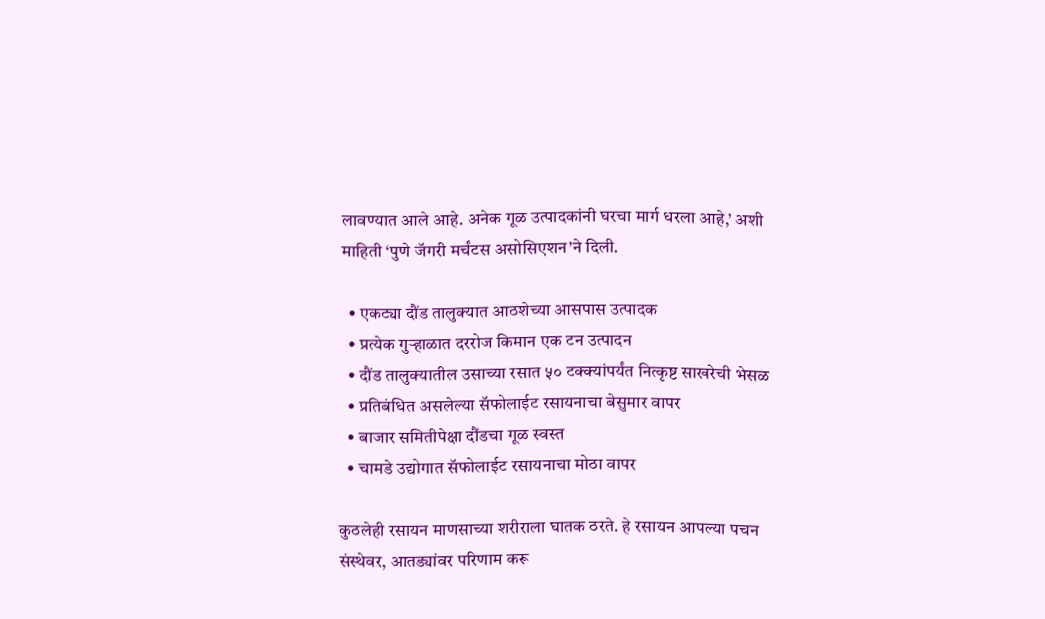लावण्यात आले आहे. अनेक गूळ उत्पादकांनी घरचा मार्ग धरला आहे,’ अशी माहिती ‘पुणे जॅगरी मर्चंटस असोसिएशन’ने दिली.

  • एकट्या दौंड तालुक्यात आठशेच्या आसपास उत्पादक
  • प्रत्येक गुऱ्हाळात दररोज किमान एक टन उत्पादन
  • दौंड तालुक्यातील उसाच्या रसात ५० टक्क्यांपर्यंत नित्कृष्ट साखरेची भेसळ
  • प्रतिबंधित असलेल्या सॅफोलाईट रसायनाचा बेसुमार वापर
  • बाजार समितीपेक्षा दौंडचा गूळ स्वस्त
  • चामडे उद्योगात सॅफोलाईट रसायनाचा मोठा वापर

कुठलेही रसायन माणसाच्या शरीराला घातक ठरते. हे रसायन आपल्या पचन संस्थेवर, आतड्यांवर परिणाम करू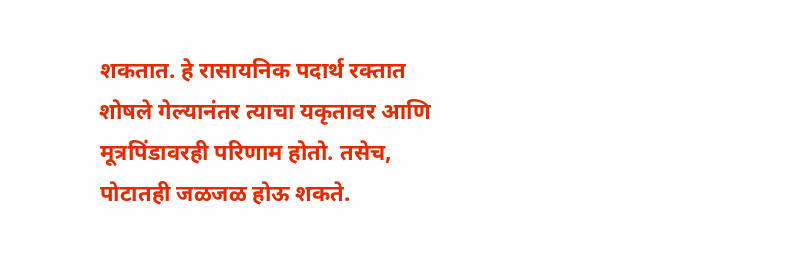शकतात. हे रासायनिक पदार्थ रक्तात शोषले गेल्यानंतर त्याचा यकृतावर आणि मूत्रपिंडावरही परिणाम होतो. तसेच, पोटातही जळजळ होऊ शकते.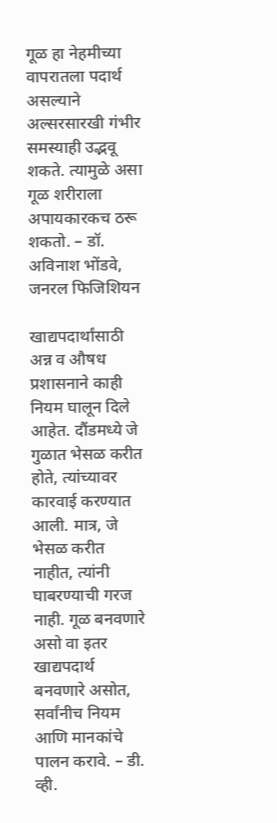गूळ हा नेहमीच्या वापरातला पदार्थ असल्याने अल्सरसारखी गंभीर समस्याही उद्भवू शकते. त्यामुळे असा गूळ शरीराला अपायकारकच ठरू शकतो. – डॉ. अविनाश भोंडवे, जनरल फिजिशियन

खाद्यपदार्थांसाठी अन्न व औषध प्रशासनाने काही नियम घालून दिले आहेत. दौंडमध्ये जे गुळात भेसळ करीत होते, त्यांच्यावर कारवाई करण्यात आली. मात्र, जे भेसळ करीत नाहीत, त्यांनी घाबरण्याची गरज नाही. गूळ बनवणारे असो वा इतर खाद्यपदार्थ बनवणारे असोत, सर्वांनीच नियम आणि मानकांचे पालन करावे. – डी. व्ही.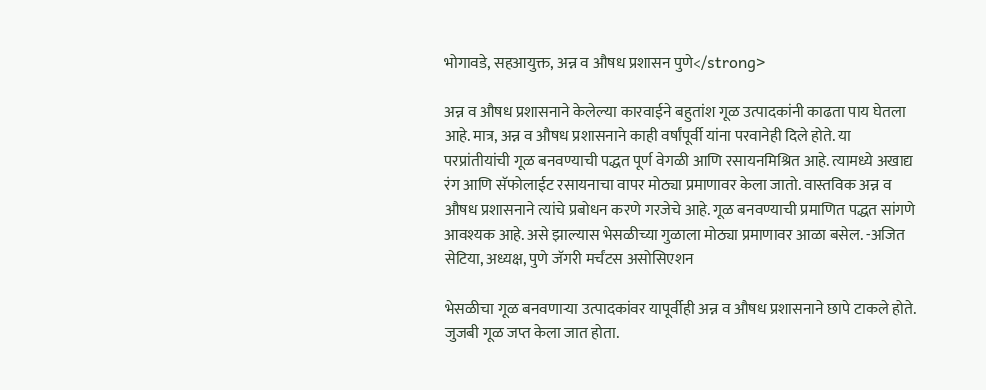भोगावडे, सहआयुक्त, अन्न व औषध प्रशासन पुणे</strong>

अन्न व औषध प्रशासनाने केलेल्या कारवाईने बहुतांश गूळ उत्पादकांनी काढता पाय घेतला आहे. मात्र, अन्न व औषध प्रशासनाने काही वर्षांपूर्वी यांना परवानेही दिले होते. या परप्रांतीयांची गूळ बनवण्याची पद्धत पूर्ण वेगळी आणि रसायनमिश्रित आहे. त्यामध्ये अखाद्य रंग आणि सॅफोलाईट रसायनाचा वापर मोठ्या प्रमाणावर केला जातो. वास्तविक अन्न व औषध प्रशासनाने त्यांचे प्रबोधन करणे गरजेचे आहे. गूळ बनवण्याची प्रमाणित पद्धत सांगणे आवश्यक आहे. असे झाल्यास भेसळीच्या गुळाला मोठ्या प्रमाणावर आळा बसेल. -अजित सेटिया, अध्यक्ष, पुणे जॅगरी मर्चंटस असोसिएशन

भेसळीचा गूळ बनवणाऱ्या उत्पादकांवर यापूर्वीही अन्न व औषध प्रशासनाने छापे टाकले होते. जुजबी गूळ जप्त केला जात होता.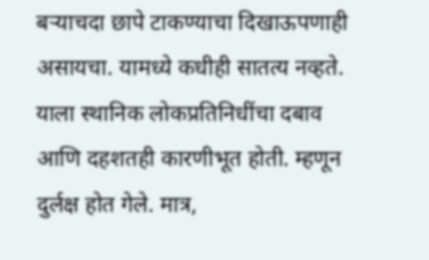बऱ्याचदा छापे टाकण्याचा दिखाऊपणाही असायचा. यामध्ये कधीही सातत्य नव्हते. याला स्थानिक लोकप्रतिनिधींचा दबाव आणि दहशतही कारणीभूत होती. म्हणून दुर्लक्ष होत गेले. मात्र,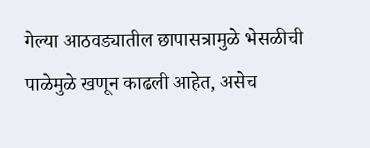गेल्या आठवड्यातील छापासत्रामुळे भेसळीची पाळेमुळे खणून काढली आहेत, असेच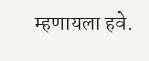म्हणायला हवे.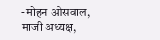-मोहन ओसवाल, माजी अध्यक्ष,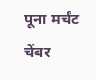पूना मर्चंट चेंबर